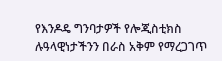የእንዶዴ ግንባታዎች የሎጂስቲክስ ሉዓላዊነታችንን በራስ አቅም የማረጋገጥ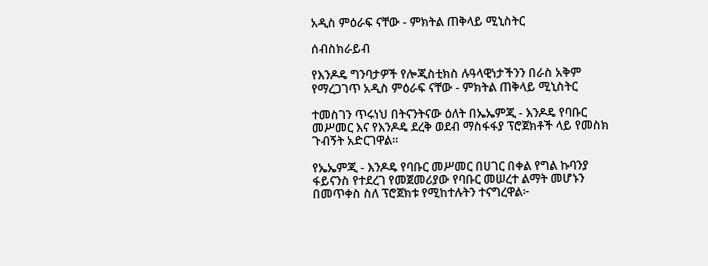አዲስ ምዕራፍ ናቸው - ምክትል ጠቅላይ ሚኒስትር

ሰብስክራይብ

የእንዶዴ ግንባታዎች የሎጂስቲክስ ሉዓላዊነታችንን በራስ አቅም የማረጋገጥ አዲስ ምዕራፍ ናቸው - ምክትል ጠቅላይ ሚኒስትር

ተመስገን ጥሩነህ በትናንትናው ዕለት በኤኤምጂ - እንዶዴ የባቡር መሥመር እና የእንዶዴ ደረቅ ወደብ ማስፋፋያ ፕሮጀክቶች ላይ የመስክ ጉብኝት አድርገዋል፡፡

የኤኤምጂ - እንዶዴ የባቡር መሥመር በሀገር በቀል የግል ኩባንያ ፋይናንስ የተደረገ የመጀመሪያው የባቡር መሠረተ ልማት መሆኑን በመጥቀስ ስለ ፕሮጀክቱ የሚከተሉትን ተናግረዋል፦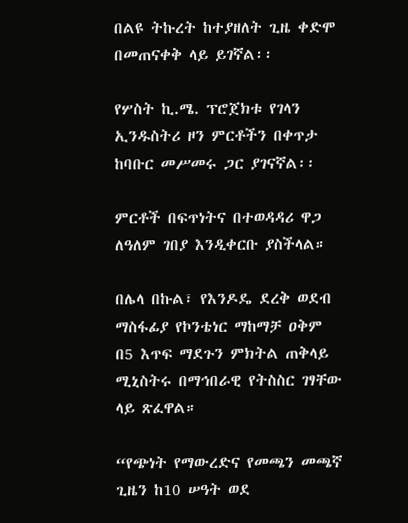በልዩ ትኩረት ከተያዘለት ጊዜ ቀድሞ በመጠናቀቅ ላይ ይገኛል፡፡

የሦስት ኪ.ሜ. ፕሮጀክቱ የገላን ኢንዱስትሪ ዞን ምርቶችን በቀጥታ ከባቡር መሥመሩ ጋር ያገናኛል፡፡

ምርቶች በፍጥነትና በተወዳዳሪ ዋጋ ለዓለም ገበያ እንዲቀርቡ ያስችላል።

በሌላ በኩል፣ የእንዶዴ ደረቅ ወደብ ማስፋፊያ የኮንቴነር ማከማቻ ዐቅም በ5 እጥፍ ማደጉን ምክትል ጠቅላይ ሚኒስትሩ በማኅበራዊ የትስስር ገፃቸው ላይ ጽፈዋል።

“የጭነት የማውረድና የመጫን መጫኛ ጊዜን ከ10 ሠዓት ወደ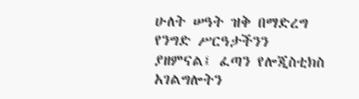ሁለት ሠዓት ዝቅ በማድረግ የንግድ ሥርዓታችንን ያዘምናል፤ ፈጣን የሎጂስቲክስ አገልግሎትን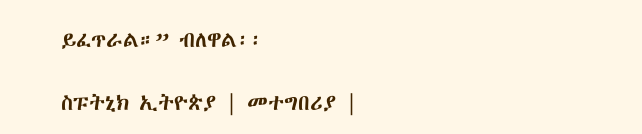ይፈጥራል።” ብለዋል፡፡

ስፑትኒክ ኢትዮጵያ | መተግበሪያ |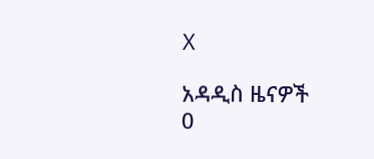X

አዳዲስ ዜናዎች
0